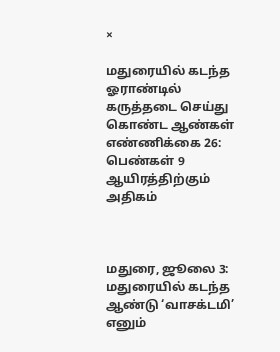×

மதுரையில் கடந்த ஓராண்டில் கருத்தடை செய்து கொண்ட ஆண்கள் எண்ணிக்கை 26: பெண்கள் 9 ஆயிரத்திற்கும் அதிகம்



மதுரை, ஜூலை 3: மதுரையில் கடந்த ஆண்டு ‘வாசக்டமி’ எனும்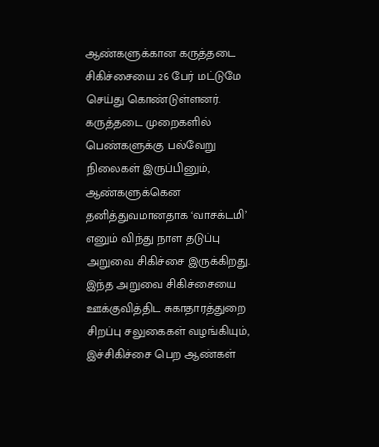ஆண்களுக்கான கருத்தடை சிகிச்சையை 26 பேர் மட்டுமே செய்து கொண்டுள்ளனர். கருத்தடை முறைகளில் பெண்களுக்கு பல்வேறு நிலைகள் இருப்பினும், ஆண்களுக்கென தனித்துவமானதாக ‘வாசக்டமி’ எனும் விந்து நாள தடுப்பு அறுவை சிகிச்சை இருக்கிறது. இந்த அறுவை சிகிச்சையை ஊக்குவித்திட சுகாதாரத்துறை சிறப்பு சலுகைகள் வழங்கியும், இச்சிகிச்சை பெற ஆண்கள்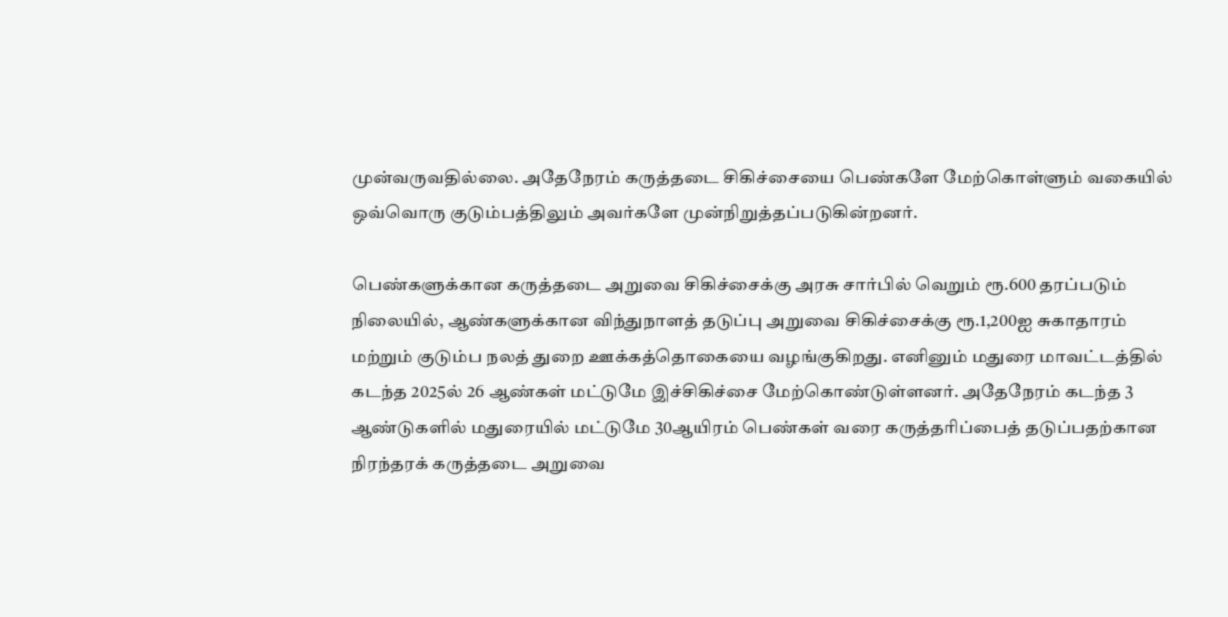முன்வருவதில்லை. அதேநேரம் கருத்தடை சிகிச்சையை பெண்களே மேற்கொள்ளும் வகையில் ஒவ்வொரு குடும்பத்திலும் அவர்களே முன்நிறுத்தப்படுகின்றனர்.

பெண்களுக்கான கருத்தடை அறுவை சிகிச்சைக்கு அரசு சார்பில் வெறும் ரூ.600 தரப்படும் நிலையில், ஆண்களுக்கான விந்துநாளத் தடுப்பு அறுவை சிகிச்சைக்கு ரூ.1,200ஐ சுகாதாரம் மற்றும் குடும்ப நலத் துறை ஊக்கத்தொகையை வழங்குகிறது. எனினும் மதுரை மாவட்டத்தில் கடந்த 2025ல் 26 ஆண்கள் மட்டுமே இச்சிகிச்சை மேற்கொண்டுள்ளனர். அதேநேரம் கடந்த 3 ஆண்டுகளில் மதுரையில் மட்டுமே 30ஆயிரம் பெண்கள் வரை கருத்தரிப்பைத் தடுப்பதற்கான நிரந்தரக் கருத்தடை அறுவை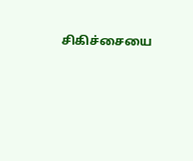சிகிச்சையை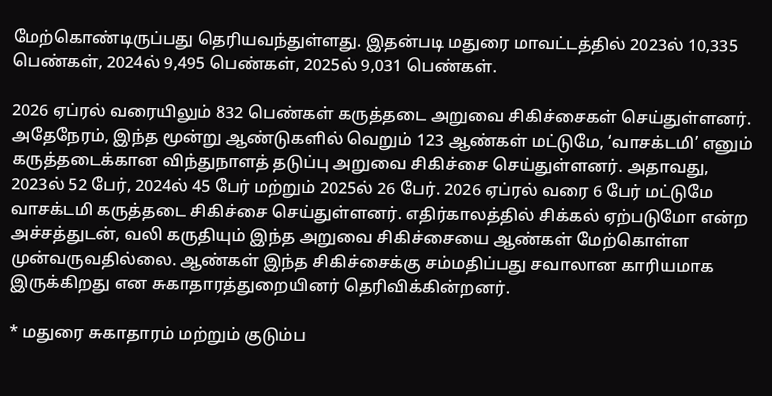மேற்கொண்டிருப்பது தெரியவந்துள்ளது. இதன்படி மதுரை மாவட்டத்தில் 2023ல் 10,335 பெண்கள், 2024ல் 9,495 பெண்கள், 2025ல் 9,031 பெண்கள்.

2026 ஏப்ரல் வரையிலும் 832 பெண்கள் கருத்தடை அறுவை சிகிச்சைகள் செய்துள்ளனர். அதேநேரம், இந்த மூன்று ஆண்டுகளில் வெறும் 123 ஆண்கள் மட்டுமே, ‘வாசக்டமி’ எனும் கருத்தடைக்கான விந்துநாளத் தடுப்பு அறுவை சிகிச்சை செய்துள்ளனர். அதாவது, 2023ல் 52 பேர், 2024ல் 45 பேர் மற்றும் 2025ல் 26 பேர். 2026 ஏப்ரல் வரை 6 பேர் மட்டுமே வாசக்டமி கருத்தடை சிகிச்சை செய்துள்ளனர். எதிர்காலத்தில் சிக்கல் ஏற்படுமோ என்ற அச்சத்துடன், வலி கருதியும் இந்த அறுவை சிகிச்சையை ஆண்கள் மேற்கொள்ள முன்வருவதில்லை. ஆண்கள் இந்த சிகிச்சைக்கு சம்மதிப்பது சவாலான காரியமாக இருக்கிறது என சுகாதாரத்துறையினர் தெரிவிக்கின்றனர்.

* மதுரை சுகாதாரம் மற்றும் குடும்ப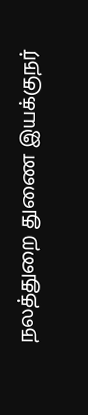நலத்துறை துணை இயக்குநர்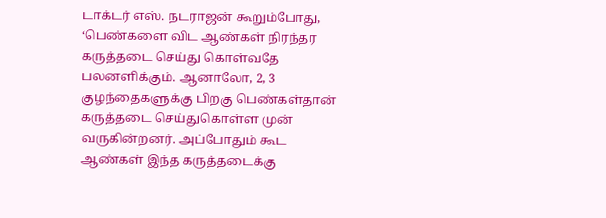டாக்டர் எஸ். நடராஜன் கூறும்போது, ‘பெண்களை விட ஆண்கள் நிரந்தர கருத்தடை செய்து கொள்வதே பலனளிக்கும். ஆனாலோ, 2, 3 குழந்தைகளுக்கு பிறகு பெண்கள்தான் கருத்தடை செய்துகொள்ள முன் வருகின்றனர். அப்போதும் கூட ஆண்கள் இந்த கருத்தடைக்கு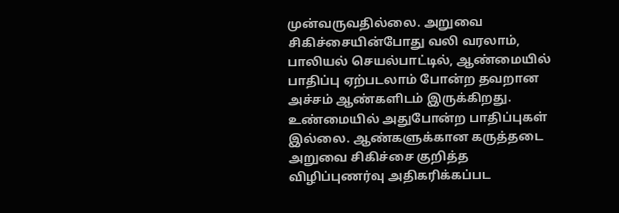முன்வருவதில்லை. அறுவை சிகிச்சையின்போது வலி வரலாம், பாலியல் செயல்பாட்டில், ஆண்மையில் பாதிப்பு ஏற்படலாம் போன்ற தவறான அச்சம் ஆண்களிடம் இருக்கிறது. உண்மையில் அதுபோன்ற பாதிப்புகள் இல்லை. ஆண்களுக்கான கருத்தடை அறுவை சிகிச்சை குறித்த விழிப்புணர்வு அதிகரிக்கப்பட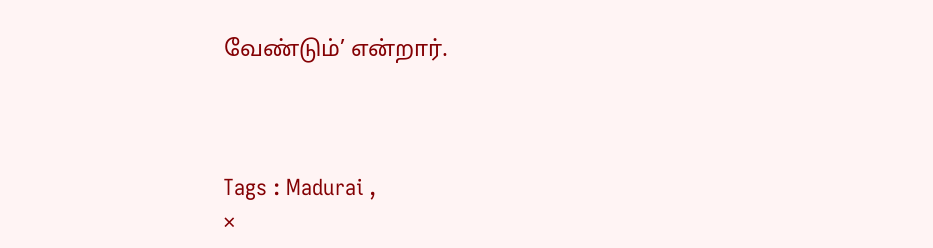வேண்டும்’ என்றார்.



Tags : Madurai ,
×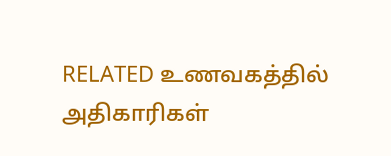RELATED உணவகத்தில் அதிகாரிகள்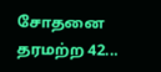சோதனை தரமற்ற 42...